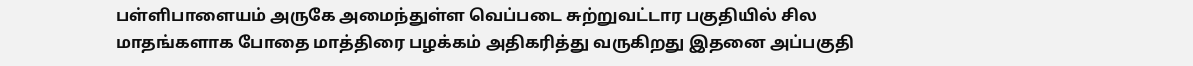பள்ளிபாளையம் அருகே அமைந்துள்ள வெப்படை சுற்றுவட்டார பகுதியில் சில மாதங்களாக போதை மாத்திரை பழக்கம் அதிகரித்து வருகிறது இதனை அப்பகுதி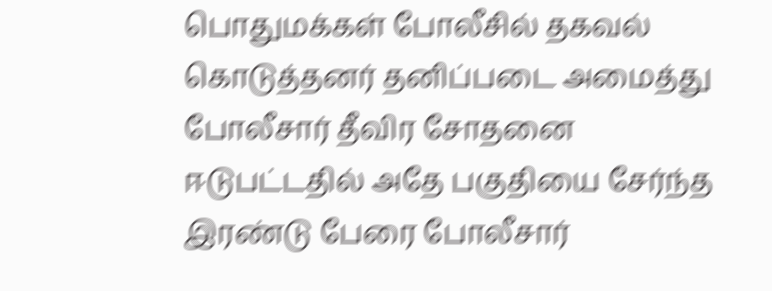பொதுமக்கள் போலீசில் தகவல் கொடுத்தனர் தனிப்படை அமைத்து போலீசார் தீவிர சோதனை ஈடுபட்டதில் அதே பகுதியை சேர்ந்த இரண்டு பேரை போலீசார்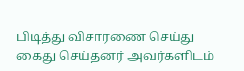பிடித்து விசாரணை செய்து கைது செய்தனர் அவர்களிடம்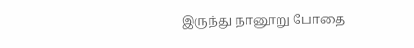இருந்து நானூறு போதை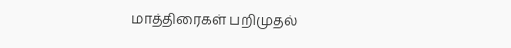மாத்திரைகள் பறிமுதல்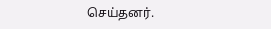செய்தனர்.